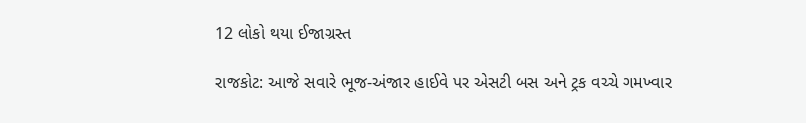12 લોકો થયા ઈજાગ્રસ્ત

રાજકોટ: આજે સવારે ભૂજ-અંજાર હાઈવે પર એસટી બસ અને ટ્રક વચ્ચે ગમખ્વાર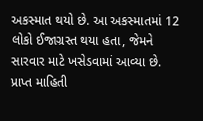અકસ્માત થયો છે. આ અકસ્માતમાં 12 લોકો ઈજાગ્રસ્ત થયા હતા, જેમને સારવાર માટે ખસેડવામાં આવ્યા છે. પ્રાપ્ત માહિતી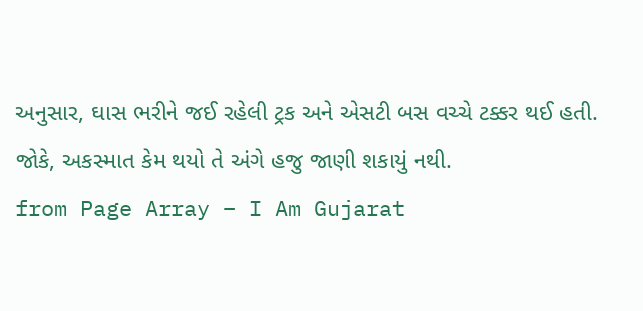અનુસાર, ઘાસ ભરીને જઈ રહેલી ટ્રક અને એસટી બસ વચ્ચે ટક્કર થઈ હતી. જોકે, અકસ્માત કેમ થયો તે અંગે હજુ જાણી શકાયું નથી.
from Page Array – I Am Gujarat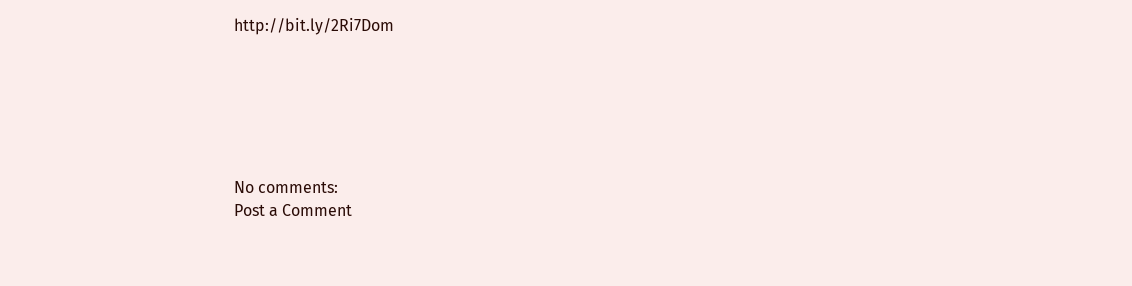http://bit.ly/2Ri7Dom






No comments:
Post a Comment